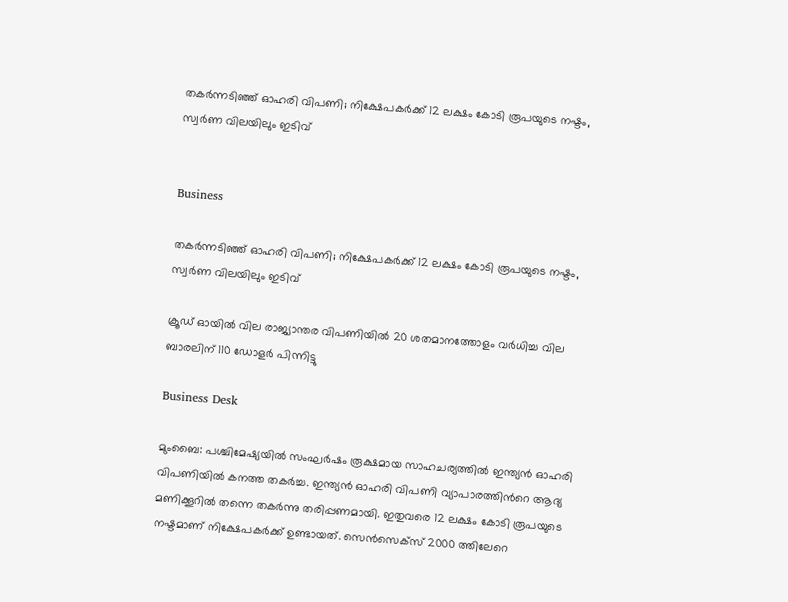തകർന്നടിഞ്ഞ് ഓഹരി വിപണി; നിക്ഷേപകർക്ക് 12 ലക്ഷം കോടി രൂപയുടെ നഷ്ടം, സ്വർണ വിലയിലും ഇടിവ്


Business

തകർന്നടിഞ്ഞ് ഓഹരി വിപണി; നിക്ഷേപകർക്ക് 12 ലക്ഷം കോടി രൂപയുടെ നഷ്ടം, സ്വർണ വിലയിലും ഇടിവ്

ക്രൂഡ് ഓയിൽ വില രാജ്യാന്തര വിപണിയിൽ 20 ശതമാനത്തോളം വര്‍ധിച്ച വില ബാരലിന് 110 ഡോളർ പിന്നിട്ടു

Business Desk

മുംബൈ: പശ്ചിമേഷ്യയിൽ സംഘർഷം രൂക്ഷമായ സാഹചര്യത്തിൽ ഇന്ത്യൻ ഓഹരി വിപണിയിൽ കനത്ത തകർച്ച. ഇന്ത്യൻ ഓഹരി വിപണി വ്യാപാരത്തിന്‍റെ ആദ്യ മണിക്കൂറിൽ തന്നെ തകർന്നു തരിപ്പണമായി. ഇതുവരെ 12 ലക്ഷം കോടി രൂപയുടെ നഷ്ടമാണ് നിക്ഷേപകർക്ക് ഉണ്ടായത്. സെൻസെക്സ് 2000 ത്തിലേറെ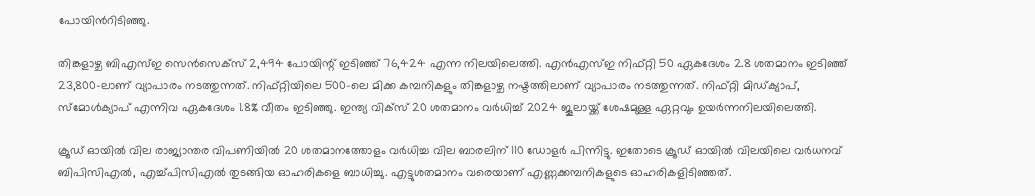പോയിന്‍റിടിഞ്ഞു.

തിങ്കളാഴ്ച ബിഎസ്ഇ സെൻസെക്‌സ് 2,494 പോയിന്റ് ഇടിഞ്ഞ് 76,424 എന്ന നിലയിലെത്തി. എൻഎസ്ഇ നിഫ്റ്റി 50 ഏകദേശം 2.8 ശതമാനം ഇടിഞ്ഞ് 23,800-ലാണ് വ്യാപാരം നടത്തുന്നത്. നിഫ്റ്റിയിലെ 500-ലെ മിക്ക കമ്പനികളും തിങ്കളാഴ്ച നഷ്ടത്തിലാണ് വ്യാപാരം നടത്തുന്നത്. നിഫ്റ്റി മിഡ്ക്യാപ്, സ്‌മോൾക്യാപ് എന്നിവ ഏകദേശം 1.8% വീതം ഇടിഞ്ഞു. ഇന്ത്യ വിക്‌സ് 20 ശതമാനം വർധിച്ച് 2024 ജൂലായ്ക്ക് ശേഷമുള്ള ഏറ്റവും ഉയർന്നനിലയിലെത്തി.

ക്രൂഡ് ഓയിൽ വില രാജ്യാന്തര വിപണിയിൽ 20 ശതമാനത്തോളം വര്‍ധിച്ച വില ബാരലിന് 110 ഡോളർ പിന്നിട്ടു. ഇതോടെ ക്രൂഡ് ഓയിൽ വിലയിലെ വർധനവ് ബിപിസിഎൽ, എച്ച്പിസിഎൽ തുടങ്ങിയ ഓഹരികളെ ബാധിച്ചു. എട്ടുശതമാനം വരെയാണ് എണ്ണക്കമ്പനികളുടെ ഓഹരികളിടിഞ്ഞത്.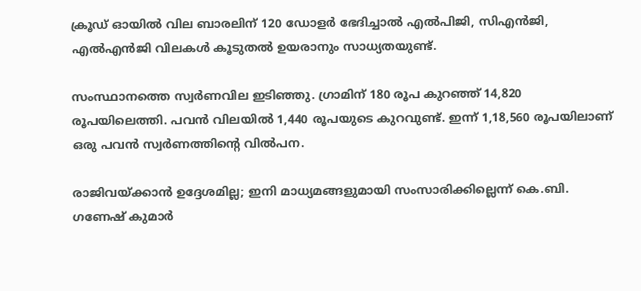ക്രൂഡ് ഓയിൽ വില ബാരലിന് 120 ഡോളർ ഭേദിച്ചാൽ എൽപിജി, സിഎൻജി, എൽ‌എൻജി വിലകൾ കൂടുതൽ ഉയരാനും സാധ്യതയുണ്ട്.

സംസ്ഥാനത്തെ സ്വർണവില ഇടിഞ്ഞു. ഗ്രാമിന് 180 രൂപ കുറഞ്ഞ് 14,820 രൂപയിലെത്തി. പവൻ വിലയില്‍ 1,440 രൂപയുടെ കുറവുണ്ട്. ഇന്ന് 1,18,560 രൂപയിലാണ് ഒരു പവൻ സ്വർണത്തിന്‍റെ വിൽപന.

രാജിവയ്ക്കാൻ ഉദ്ദേശമില്ല; ഇനി മാധ്യമങ്ങളുമായി സംസാരിക്കില്ലെന്ന് കെ.ബി. ഗണേഷ് കുമാർ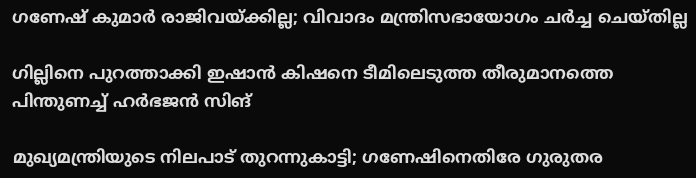ഗണേഷ് കുമാർ രാജിവയ്ക്കില്ല; വിവാദം മന്ത്രിസഭായോഗം ചർച്ച ചെയ്തില്ല

ഗില്ലിനെ പുറത്താക്കി ഇഷാൻ കിഷനെ ടീമിലെടുത്ത തീരുമാനത്തെ പിന്തുണച്ച് ഹർഭജൻ സിങ്

മുഖ്യമന്ത്രിയുടെ നിലപാട് തുറന്നുകാട്ടി; ഗണേഷിനെതിരേ ഗുരുതര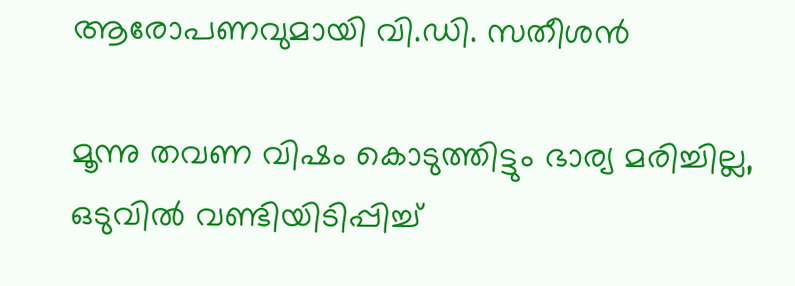ആരോപണവുമായി വി.ഡി. സതീശൻ

മൂന്നു തവണ വിഷം കൊടുത്തിട്ടും ഭാര്യ മരിച്ചില്ല, ഒടുവിൽ വണ്ടിയിടിപ്പിച്ച്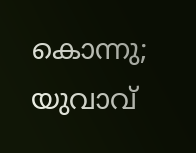കൊന്നു; യുവാവ്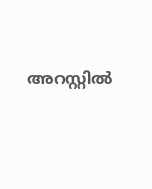അറസ്റ്റിൽ ‌